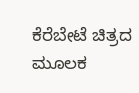ಕೆರೆಬೇಟೆ ಚಿತ್ರದ ಮೂಲಕ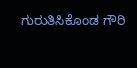ಗುರುತಿಸಿಕೊಂಡ ಗೌರಿ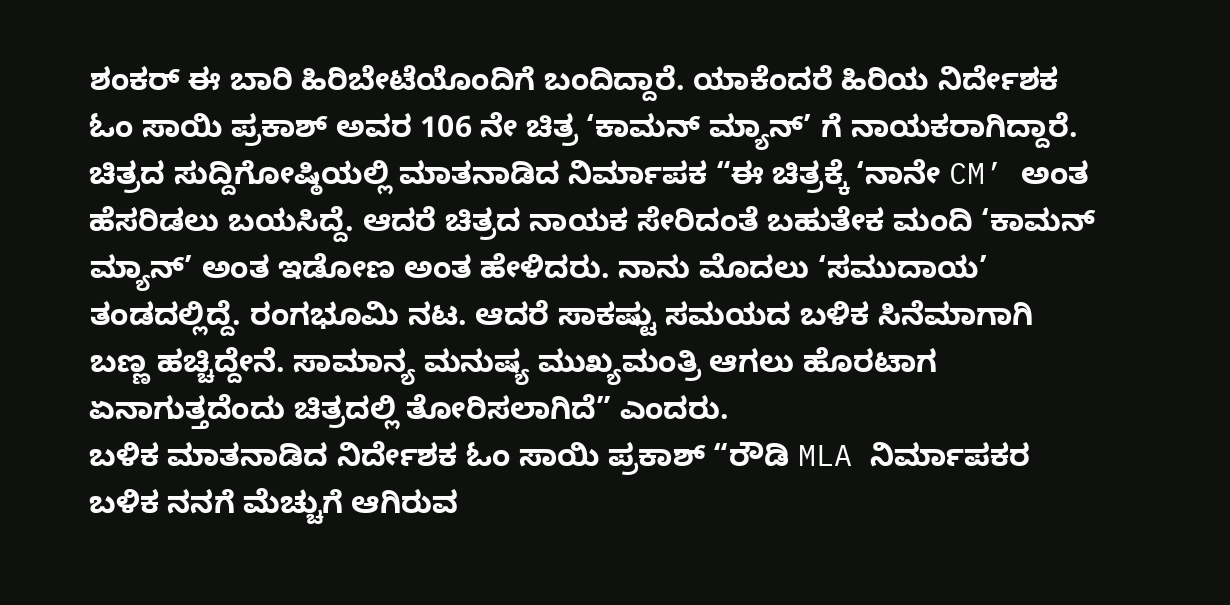ಶಂಕರ್ ಈ ಬಾರಿ ಹಿರಿಬೇಟೆಯೊಂದಿಗೆ ಬಂದಿದ್ದಾರೆ. ಯಾಕೆಂದರೆ ಹಿರಿಯ ನಿರ್ದೇಶಕ ಓಂ ಸಾಯಿ ಪ್ರಕಾಶ್ ಅವರ 106 ನೇ ಚಿತ್ರ ‘ಕಾಮನ್ ಮ್ಯಾನ್’ ಗೆ ನಾಯಕರಾಗಿದ್ದಾರೆ.
ಚಿತ್ರದ ಸುದ್ದಿಗೋಷ್ಠಿಯಲ್ಲಿ ಮಾತನಾಡಿದ ನಿರ್ಮಾಪಕ “ಈ ಚಿತ್ರಕ್ಕೆ ‘ನಾನೇ CM’ ಅಂತ ಹೆಸರಿಡಲು ಬಯಸಿದ್ದೆ. ಆದರೆ ಚಿತ್ರದ ನಾಯಕ ಸೇರಿದಂತೆ ಬಹುತೇಕ ಮಂದಿ ‘ಕಾಮನ್ ಮ್ಯಾನ್’ ಅಂತ ಇಡೋಣ ಅಂತ ಹೇಳಿದರು. ನಾನು ಮೊದಲು ‘ಸಮುದಾಯ’ ತಂಡದಲ್ಲಿದ್ದೆ. ರಂಗಭೂಮಿ ನಟ. ಆದರೆ ಸಾಕಷ್ಟು ಸಮಯದ ಬಳಿಕ ಸಿನೆಮಾಗಾಗಿ ಬಣ್ಣ ಹಚ್ಚಿದ್ದೇನೆ. ಸಾಮಾನ್ಯ ಮನುಷ್ಯ ಮುಖ್ಯಮಂತ್ರಿ ಆಗಲು ಹೊರಟಾಗ ಏನಾಗುತ್ತದೆಂದು ಚಿತ್ರದಲ್ಲಿ ತೋರಿಸಲಾಗಿದೆ” ಎಂದರು.
ಬಳಿಕ ಮಾತನಾಡಿದ ನಿರ್ದೇಶಕ ಓಂ ಸಾಯಿ ಪ್ರಕಾಶ್ “ರೌಡಿ MLA ನಿರ್ಮಾಪಕರ ಬಳಿಕ ನನಗೆ ಮೆಚ್ಚುಗೆ ಆಗಿರುವ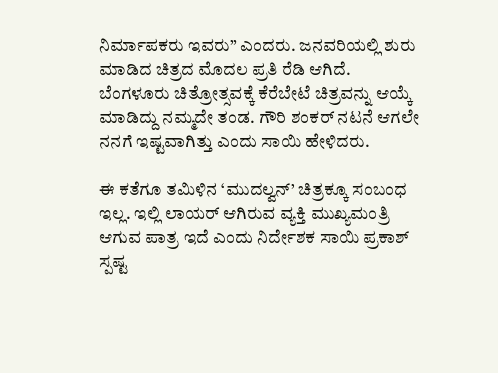ನಿರ್ಮಾಪಕರು ಇವರು” ಎಂದರು. ಜನವರಿಯಲ್ಲಿ ಶುರು ಮಾಡಿದ ಚಿತ್ರದ ಮೊದಲ ಪ್ರತಿ ರೆಡಿ ಆಗಿದೆ. ಬೆಂಗಳೂರು ಚಿತ್ರೋತ್ಸವಕ್ಕೆ ಕೆರೆಬೇಟೆ ಚಿತ್ರವನ್ನು ಆಯ್ಕೆ ಮಾಡಿದ್ದು ನಮ್ಮದೇ ತಂಡ. ಗೌರಿ ಶಂಕರ್ ನಟನೆ ಆಗಲೇ ನನಗೆ ಇಷ್ಟವಾಗಿತ್ತು ಎಂದು ಸಾಯಿ ಹೇಳಿದರು.

ಈ ಕತೆಗೂ ತಮಿಳಿನ ‘ಮುದಲ್ವನ್’ ಚಿತ್ರಕ್ಕೂ ಸಂಬಂಧ ಇಲ್ಲ. ಇಲ್ಲಿ ಲಾಯರ್ ಆಗಿರುವ ವ್ಯಕ್ತಿ ಮುಖ್ಯಮಂತ್ರಿ ಆಗುವ ಪಾತ್ರ ಇದೆ ಎಂದು ನಿರ್ದೇಶಕ ಸಾಯಿ ಪ್ರಕಾಶ್ ಸ್ಪಷ್ಟ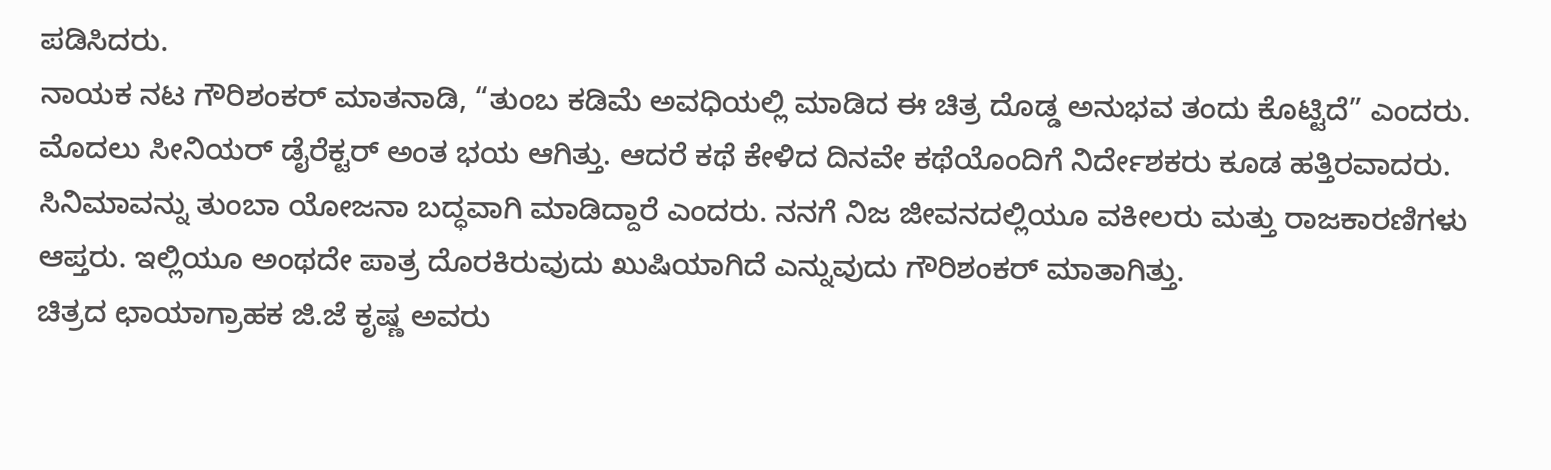ಪಡಿಸಿದರು.
ನಾಯಕ ನಟ ಗೌರಿಶಂಕರ್ ಮಾತನಾಡಿ, “ತುಂಬ ಕಡಿಮೆ ಅವಧಿಯಲ್ಲಿ ಮಾಡಿದ ಈ ಚಿತ್ರ ದೊಡ್ಡ ಅನುಭವ ತಂದು ಕೊಟ್ಟಿದೆ” ಎಂದರು. ಮೊದಲು ಸೀನಿಯರ್ ಡೈರೆಕ್ಟರ್ ಅಂತ ಭಯ ಆಗಿತ್ತು. ಆದರೆ ಕಥೆ ಕೇಳಿದ ದಿನವೇ ಕಥೆಯೊಂದಿಗೆ ನಿರ್ದೇಶಕರು ಕೂಡ ಹತ್ತಿರವಾದರು. ಸಿನಿಮಾವನ್ನು ತುಂಬಾ ಯೋಜನಾ ಬದ್ಧವಾಗಿ ಮಾಡಿದ್ದಾರೆ ಎಂದರು. ನನಗೆ ನಿಜ ಜೀವನದಲ್ಲಿಯೂ ವಕೀಲರು ಮತ್ತು ರಾಜಕಾರಣಿಗಳು ಆಪ್ತರು. ಇಲ್ಲಿಯೂ ಅಂಥದೇ ಪಾತ್ರ ದೊರಕಿರುವುದು ಖುಷಿಯಾಗಿದೆ ಎನ್ನುವುದು ಗೌರಿಶಂಕರ್ ಮಾತಾಗಿತ್ತು.
ಚಿತ್ರದ ಛಾಯಾಗ್ರಾಹಕ ಜಿ.ಜೆ ಕೃಷ್ಣ ಅವರು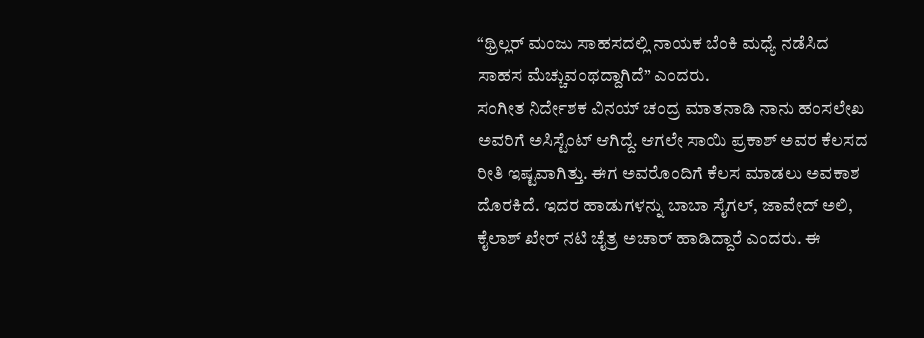“ಥ್ರಿಲ್ಲರ್ ಮಂಜು ಸಾಹಸದಲ್ಲಿ ನಾಯಕ ಬೆಂಕಿ ಮಧ್ಯೆ ನಡೆಸಿದ ಸಾಹಸ ಮೆಚ್ಚುವಂಥದ್ದಾಗಿದೆ” ಎಂದರು.
ಸಂಗೀತ ನಿರ್ದೇಶಕ ವಿನಯ್ ಚಂದ್ರ ಮಾತನಾಡಿ ನಾನು ಹಂಸಲೇಖ ಅವರಿಗೆ ಅಸಿಸ್ಟೆಂಟ್ ಆಗಿದ್ದೆ. ಆಗಲೇ ಸಾಯಿ ಪ್ರಕಾಶ್ ಅವರ ಕೆಲಸದ ರೀತಿ ಇಷ್ಟವಾಗಿತ್ತು. ಈಗ ಅವರೊಂದಿಗೆ ಕೆಲಸ ಮಾಡಲು ಅವಕಾಶ ದೊರಕಿದೆ. ಇದರ ಹಾಡುಗಳನ್ನು ಬಾಬಾ ಸೈಗಲ್, ಜಾವೇದ್ ಅಲಿ, ಕೈಲಾಶ್ ಖೇರ್ ನಟಿ ಚೈತ್ರ ಅಚಾರ್ ಹಾಡಿದ್ದಾರೆ ಎಂದರು. ಈ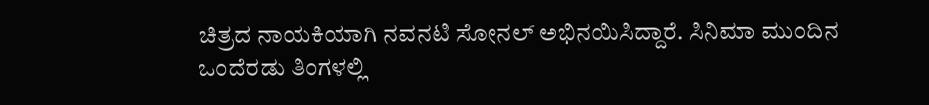ಚಿತ್ರದ ನಾಯಕಿಯಾಗಿ ನವನಟಿ ಸೋನಲ್ ಅಭಿನಯಿಸಿದ್ದಾರೆ. ಸಿನಿಮಾ ಮುಂದಿನ ಒಂದೆರಡು ತಿಂಗಳಲ್ಲಿ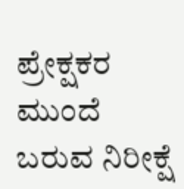ಪ್ರೇಕ್ಷಕರ ಮುಂದೆ ಬರುವ ನಿರೀಕ್ಷೆ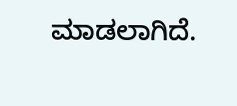ಮಾಡಲಾಗಿದೆ.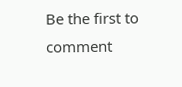Be the first to comment